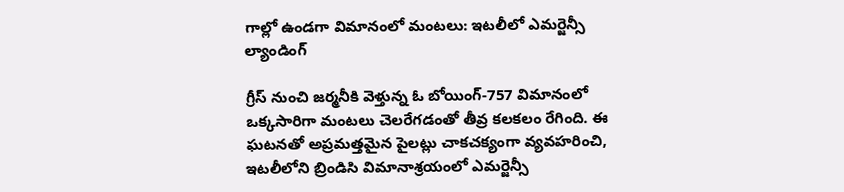గాల్లో ఉండగా విమానంలో మంటలు: ఇటలీలో ఎమర్జెన్సీ ల్యాండింగ్

గ్రీస్‌ నుంచి జర్మనీకి వెళ్తున్న ఓ బోయింగ్-757 విమానంలో ఒక్కసారిగా మంటలు చెలరేగడంతో తీవ్ర కలకలం రేగింది. ఈ ఘటనతో అప్రమత్తమైన పైలట్లు చాకచక్యంగా వ్యవహరించి, ఇటలీలోని బ్రిండిసి విమానాశ్రయంలో ఎమర్జెన్సీ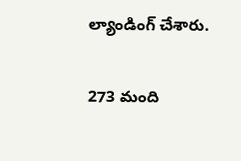ల్యాండింగ్ చేశారు.

273 మంది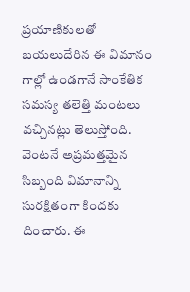ప్రయాణికులతో బయలుదేరిన ఈ విమానం గాల్లో ఉండగానే సాంకేతిక సమస్య తలెత్తి మంటలు వచ్చినట్లు తెలుస్తోంది. వెంటనే అప్రమత్తమైన సిబ్బంది విమానాన్ని సురక్షితంగా కిందకు దించారు. ఈ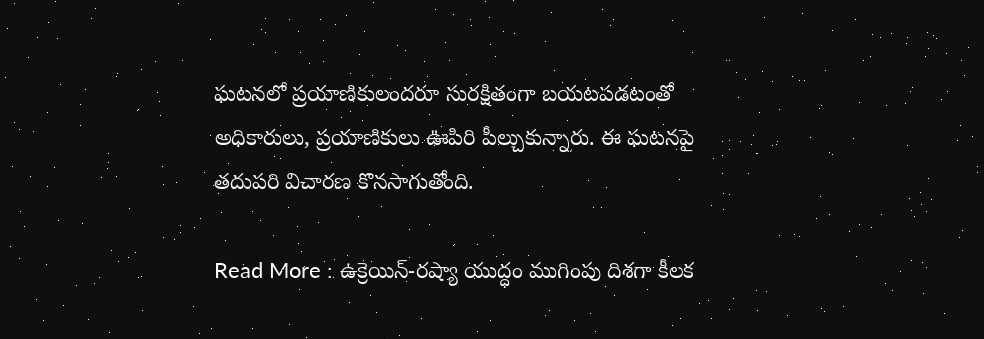ఘటనలో ప్రయాణికులందరూ సురక్షితంగా బయటపడటంతో అధికారులు, ప్రయాణికులు ఊపిరి పీల్చుకున్నారు. ఈ ఘటనపై తదుపరి విచారణ కొనసాగుతోంది.

Read More : ఉక్రెయిన్-రష్యా యుద్ధం ముగింపు దిశగా కీలక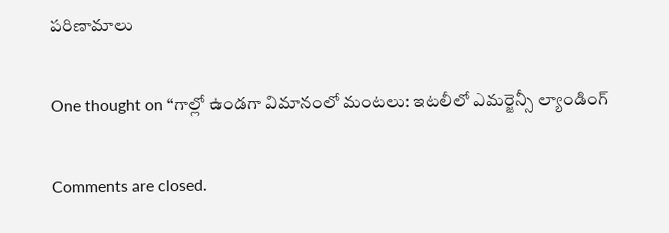పరిణామాలు

One thought on “గాల్లో ఉండగా విమానంలో మంటలు: ఇటలీలో ఎమర్జెన్సీ ల్యాండింగ్

Comments are closed.